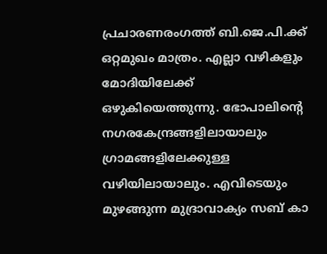പ്രചാരണരംഗത്ത് ബി.ജെ.പി.ക്ക് ഒറ്റമുഖം മാത്രം. എല്ലാ വഴികളും മോദിയിലേക്ക് ഒഴുകിയെത്തുന്നു. ഭോപാലിന്റെ നഗരകേന്ദ്രങ്ങളിലായാലും ഗ്രാമങ്ങളിലേക്കുള്ള വഴിയിലായാലും. എവിടെയും മുഴങ്ങുന്ന മുദ്രാവാക്യം സബ് കാ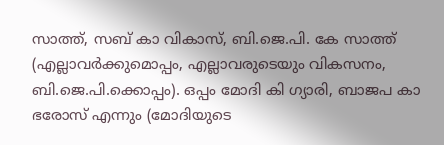സാത്ത്, സബ് കാ വികാസ്, ബി.ജെ.പി. കേ സാത്ത് (എല്ലാവർക്കുമൊപ്പം, എല്ലാവരുടെയും വികസനം, ബി.ജെ.പി.ക്കൊപ്പം). ഒപ്പം മോദി കി ഗ്യാരി, ബാജപ കാ ഭരോസ് എന്നും (മോദിയുടെ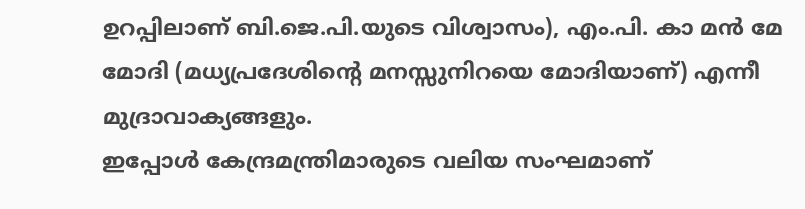ഉറപ്പിലാണ് ബി.ജെ.പി.യുടെ വിശ്വാസം), എം.പി. കാ മൻ മേ മോദി (മധ്യപ്രദേശിന്റെ മനസ്സുനിറയെ മോദിയാണ്) എന്നീ മുദ്രാവാക്യങ്ങളും.
ഇപ്പോൾ കേന്ദ്രമന്ത്രിമാരുടെ വലിയ സംഘമാണ്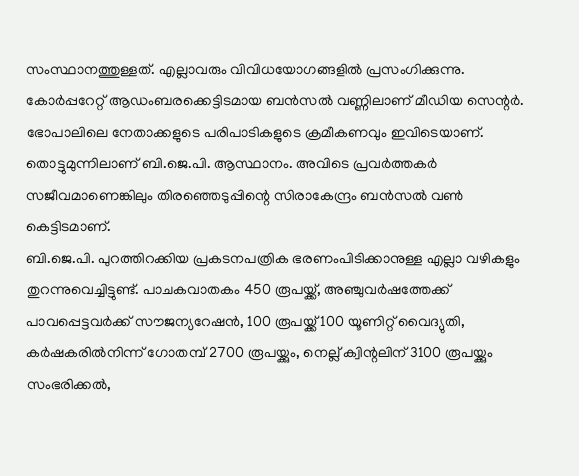സംസ്ഥാനത്തുള്ളത്. എല്ലാവരും വിവിധയോഗങ്ങളിൽ പ്രസംഗിക്കുന്നു. കോർപ്പറേറ്റ് ആഡംബരക്കെട്ടിടമായ ബൻസൽ വണ്ണിലാണ് മീഡിയ സെന്റർ. ഭോപാലിലെ നേതാക്കളുടെ പരിപാടികളുടെ ക്രമീകണവും ഇവിടെയാണ്. തൊട്ടുമുന്നിലാണ് ബി.ജെ.പി. ആസ്ഥാനം. അവിടെ പ്രവർത്തകർ സജീവമാണെങ്കിലും തിരഞ്ഞെടുപ്പിന്റെ സിരാകേന്ദ്രം ബൻസൽ വൺ കെട്ടിടമാണ്.
ബി.ജെ.പി. പുറത്തിറക്കിയ പ്രകടനപത്രിക ഭരണംപിടിക്കാനുള്ള എല്ലാ വഴികളും തുറന്നുവെച്ചിട്ടുണ്ട്. പാചകവാതകം 450 രൂപയ്ക്ക്, അഞ്ചുവർഷത്തേക്ക് പാവപ്പെട്ടവർക്ക് സൗജന്യറേഷൻ, 100 രൂപയ്ക്ക് 100 യൂണിറ്റ് വൈദ്യുതി, കർഷകരിൽനിന്ന് ഗോതമ്പ് 2700 രൂപയ്ക്കും, നെല്ല് ക്വിന്റലിന് 3100 രൂപയ്ക്കും സംഭരിക്കൽ,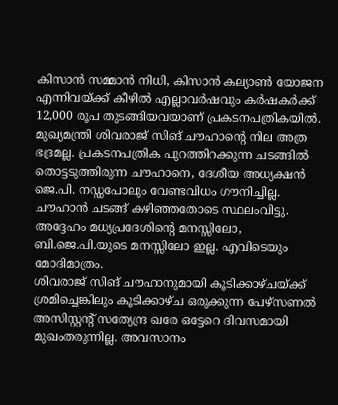കിസാൻ സമ്മാൻ നിധി, കിസാൻ കല്യാൺ യോജന എന്നിവയ്ക്ക് കീഴിൽ എല്ലാവർഷവും കർഷകർക്ക് 12,000 രൂപ തുടങ്ങിയവയാണ് പ്രകടനപത്രികയിൽ.
മുഖ്യമന്ത്രി ശിവരാജ് സിങ് ചൗഹാന്റെ നില അത്ര ഭദ്രമല്ല. പ്രകടനപത്രിക പുറത്തിറക്കുന്ന ചടങ്ങിൽ തൊട്ടടുത്തിരുന്ന ചൗഹാനെ, ദേശീയ അധ്യക്ഷൻ ജെ.പി. നഡ്ഡപോലും വേണ്ടവിധം ഗൗനിച്ചില്ല. ചൗഹാൻ ചടങ്ങ് കഴിഞ്ഞതോടെ സ്ഥലംവിട്ടു. അദ്ദേഹം മധ്യപ്രദേശിന്റെ മനസ്സിലോ, ബി.ജെ.പി.യുടെ മനസ്സിലോ ഇല്ല. എവിടെയും മോദിമാത്രം.
ശിവരാജ് സിങ് ചൗഹാനുമായി കൂടിക്കാഴ്ചയ്ക്ക് ശ്രമിച്ചെങ്കിലും കൂടിക്കാഴ്ച ഒരുക്കുന്ന പേഴ്സണൽ അസിസ്റ്റന്റ് സത്യേന്ദ്ര ഖരേ ഒട്ടേറെ ദിവസമായി മുഖംതരുന്നില്ല. അവസാനം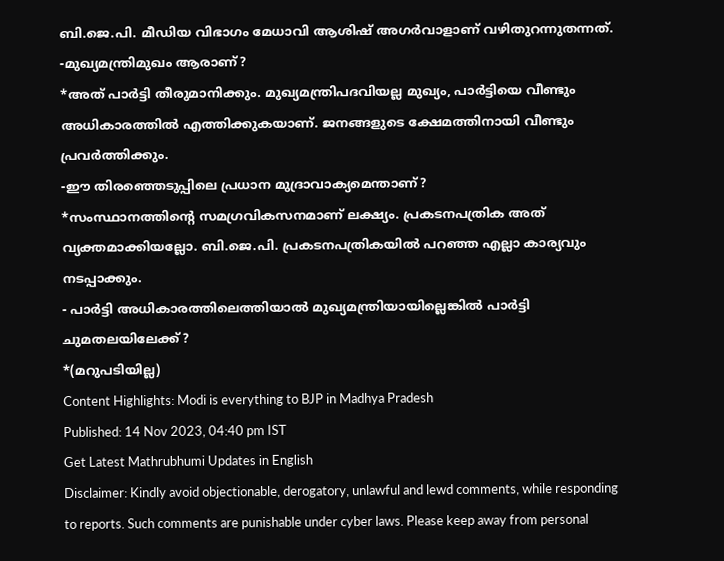ബി.ജെ.പി. മീഡിയ വിഭാഗം മേധാവി ആശിഷ് അഗർവാളാണ് വഴിതുറന്നുതന്നത്.
-മുഖ്യമന്ത്രിമുഖം ആരാണ്?
*അത് പാർട്ടി തീരുമാനിക്കും. മുഖ്യമന്ത്രിപദവിയല്ല മുഖ്യം, പാർട്ടിയെ വീണ്ടും അധികാരത്തിൽ എത്തിക്കുകയാണ്. ജനങ്ങളുടെ ക്ഷേമത്തിനായി വീണ്ടും പ്രവർത്തിക്കും.
-ഈ തിരഞ്ഞെടുപ്പിലെ പ്രധാന മുദ്രാവാക്യമെന്താണ്?
*സംസ്ഥാനത്തിന്റെ സമഗ്രവികസനമാണ് ലക്ഷ്യം. പ്രകടനപത്രിക അത് വ്യക്തമാക്കിയല്ലോ. ബി.ജെ.പി. പ്രകടനപത്രികയിൽ പറഞ്ഞ എല്ലാ കാര്യവും നടപ്പാക്കും.
- പാർട്ടി അധികാരത്തിലെത്തിയാൽ മുഖ്യമന്ത്രിയായില്ലെങ്കിൽ പാർട്ടി ചുമതലയിലേക്ക്?
*(മറുപടിയില്ല)
Content Highlights: Modi is everything to BJP in Madhya Pradesh
Published: 14 Nov 2023, 04:40 pm IST
Get Latest Mathrubhumi Updates in English
Disclaimer: Kindly avoid objectionable, derogatory, unlawful and lewd comments, while responding to reports. Such comments are punishable under cyber laws. Please keep away from personal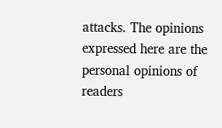attacks. The opinions expressed here are the personal opinions of readers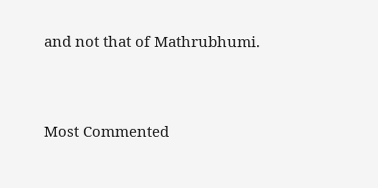and not that of Mathrubhumi.


Most Commented